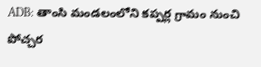ADB: తాంసి మండలంలోని కప్పర్ల గ్రామం నుంచి పోచ్చర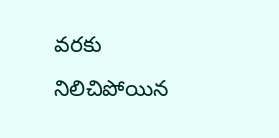వరకు నిలిచిపోయిన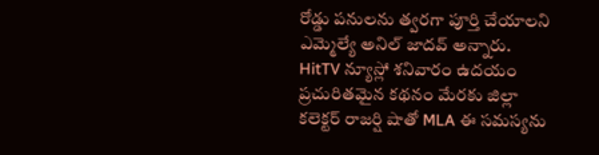రోడ్డు పనులను త్వరగా పూర్తి చేయాలని ఎమ్మెల్యే అనిల్ జాదవ్ అన్నారు. HitTV న్యూస్లో శనివారం ఉదయం ప్రచురితమైన కథనం మేరకు జిల్లా కలెక్టర్ రాజర్షి షాతో MLA ఈ సమస్యను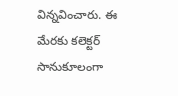విన్నవించారు. ఈ మేరకు కలెక్టర్ సానుకూలంగా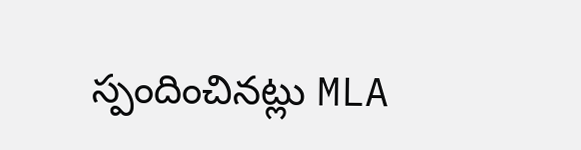స్పందించినట్లు MLA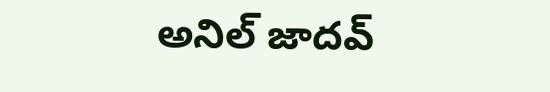అనిల్ జాదవ్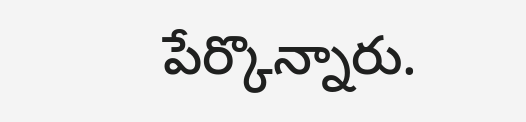పేర్కొన్నారు.